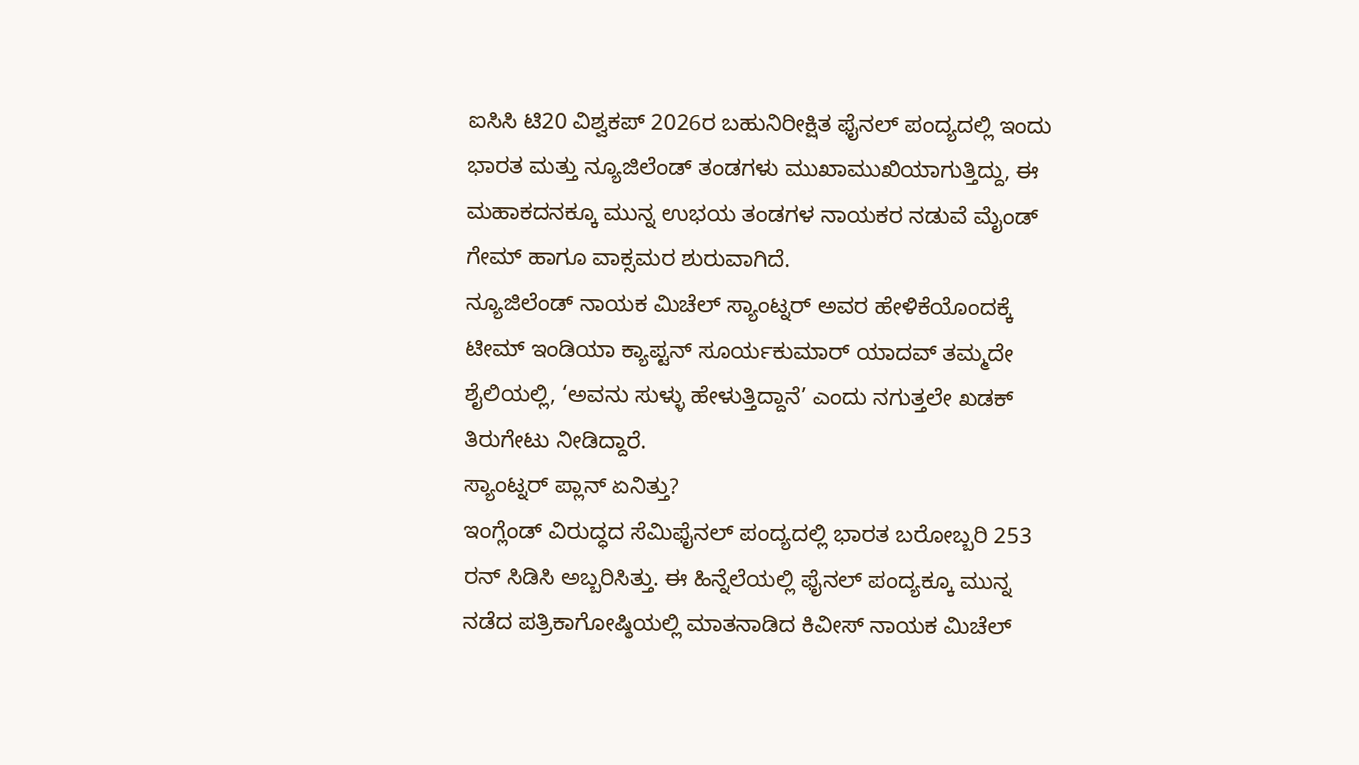ಐಸಿಸಿ ಟಿ20 ವಿಶ್ವಕಪ್ 2026ರ ಬಹುನಿರೀಕ್ಷಿತ ಫೈನಲ್ ಪಂದ್ಯದಲ್ಲಿ ಇಂದು ಭಾರತ ಮತ್ತು ನ್ಯೂಜಿಲೆಂಡ್ ತಂಡಗಳು ಮುಖಾಮುಖಿಯಾಗುತ್ತಿದ್ದು, ಈ ಮಹಾಕದನಕ್ಕೂ ಮುನ್ನ ಉಭಯ ತಂಡಗಳ ನಾಯಕರ ನಡುವೆ ಮೈಂಡ್ ಗೇಮ್ ಹಾಗೂ ವಾಕ್ಸಮರ ಶುರುವಾಗಿದೆ.
ನ್ಯೂಜಿಲೆಂಡ್ ನಾಯಕ ಮಿಚೆಲ್ ಸ್ಯಾಂಟ್ನರ್ ಅವರ ಹೇಳಿಕೆಯೊಂದಕ್ಕೆ ಟೀಮ್ ಇಂಡಿಯಾ ಕ್ಯಾಪ್ಟನ್ ಸೂರ್ಯಕುಮಾರ್ ಯಾದವ್ ತಮ್ಮದೇ ಶೈಲಿಯಲ್ಲಿ, ‘ಅವನು ಸುಳ್ಳು ಹೇಳುತ್ತಿದ್ದಾನೆ’ ಎಂದು ನಗುತ್ತಲೇ ಖಡಕ್ ತಿರುಗೇಟು ನೀಡಿದ್ದಾರೆ.
ಸ್ಯಾಂಟ್ನರ್ ಪ್ಲಾನ್ ಏನಿತ್ತು?
ಇಂಗ್ಲೆಂಡ್ ವಿರುದ್ಧದ ಸೆಮಿಫೈನಲ್ ಪಂದ್ಯದಲ್ಲಿ ಭಾರತ ಬರೋಬ್ಬರಿ 253 ರನ್ ಸಿಡಿಸಿ ಅಬ್ಬರಿಸಿತ್ತು. ಈ ಹಿನ್ನೆಲೆಯಲ್ಲಿ ಫೈನಲ್ ಪಂದ್ಯಕ್ಕೂ ಮುನ್ನ ನಡೆದ ಪತ್ರಿಕಾಗೋಷ್ಠಿಯಲ್ಲಿ ಮಾತನಾಡಿದ ಕಿವೀಸ್ ನಾಯಕ ಮಿಚೆಲ್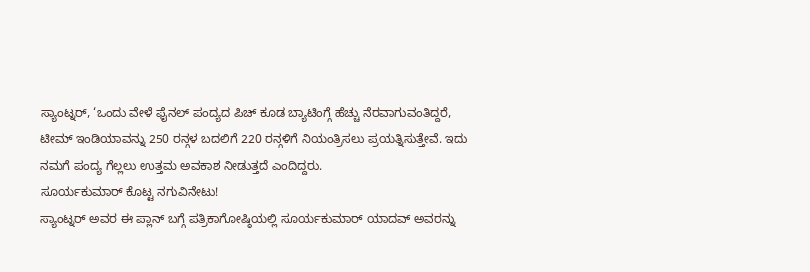ಸ್ಯಾಂಟ್ನರ್, ‘ಒಂದು ವೇಳೆ ಫೈನಲ್ ಪಂದ್ಯದ ಪಿಚ್ ಕೂಡ ಬ್ಯಾಟಿಂಗ್ಗೆ ಹೆಚ್ಚು ನೆರವಾಗುವಂತಿದ್ದರೆ, ಟೀಮ್ ಇಂಡಿಯಾವನ್ನು 250 ರನ್ಗಳ ಬದಲಿಗೆ 220 ರನ್ಗಳಿಗೆ ನಿಯಂತ್ರಿಸಲು ಪ್ರಯತ್ನಿಸುತ್ತೇವೆ. ಇದು ನಮಗೆ ಪಂದ್ಯ ಗೆಲ್ಲಲು ಉತ್ತಮ ಅವಕಾಶ ನೀಡುತ್ತದೆ ಎಂದಿದ್ದರು.
ಸೂರ್ಯಕುಮಾರ್ ಕೊಟ್ಟ ನಗುವಿನೇಟು!
ಸ್ಯಾಂಟ್ನರ್ ಅವರ ಈ ಪ್ಲಾನ್ ಬಗ್ಗೆ ಪತ್ರಿಕಾಗೋಷ್ಠಿಯಲ್ಲಿ ಸೂರ್ಯಕುಮಾರ್ ಯಾದವ್ ಅವರನ್ನು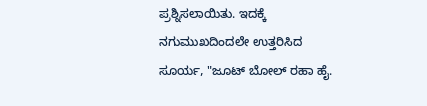ಪ್ರಶ್ನಿಸಲಾಯಿತು. ಇದಕ್ಕೆ ನಗುಮುಖದಿಂದಲೇ ಉತ್ತರಿಸಿದ ಸೂರ್ಯ, "ಜೂಟ್ ಬೋಲ್ ರಹಾ ಹೈ.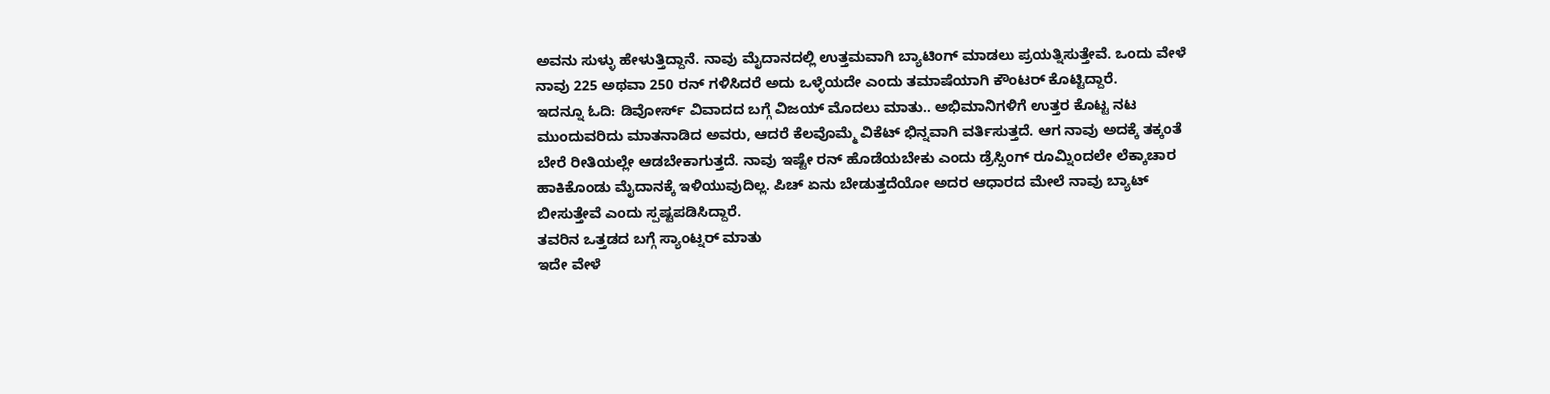ಅವನು ಸುಳ್ಳು ಹೇಳುತ್ತಿದ್ದಾನೆ. ನಾವು ಮೈದಾನದಲ್ಲಿ ಉತ್ತಮವಾಗಿ ಬ್ಯಾಟಿಂಗ್ ಮಾಡಲು ಪ್ರಯತ್ನಿಸುತ್ತೇವೆ. ಒಂದು ವೇಳೆ ನಾವು 225 ಅಥವಾ 250 ರನ್ ಗಳಿಸಿದರೆ ಅದು ಒಳ್ಳೆಯದೇ ಎಂದು ತಮಾಷೆಯಾಗಿ ಕೌಂಟರ್ ಕೊಟ್ಟಿದ್ದಾರೆ.
ಇದನ್ನೂ ಓದಿ: ಡಿವೋರ್ಸ್ ವಿವಾದದ ಬಗ್ಗೆ ವಿಜಯ್ ಮೊದಲು ಮಾತು.. ಅಭಿಮಾನಿಗಳಿಗೆ ಉತ್ತರ ಕೊಟ್ಟ ನಟ
ಮುಂದುವರಿದು ಮಾತನಾಡಿದ ಅವರು, ಆದರೆ ಕೆಲವೊಮ್ಮೆ ವಿಕೆಟ್ ಭಿನ್ನವಾಗಿ ವರ್ತಿಸುತ್ತದೆ. ಆಗ ನಾವು ಅದಕ್ಕೆ ತಕ್ಕಂತೆ ಬೇರೆ ರೀತಿಯಲ್ಲೇ ಆಡಬೇಕಾಗುತ್ತದೆ. ನಾವು ಇಷ್ಟೇ ರನ್ ಹೊಡೆಯಬೇಕು ಎಂದು ಡ್ರೆಸ್ಸಿಂಗ್ ರೂಮ್ನಿಂದಲೇ ಲೆಕ್ಕಾಚಾರ ಹಾಕಿಕೊಂಡು ಮೈದಾನಕ್ಕೆ ಇಳಿಯುವುದಿಲ್ಲ. ಪಿಚ್ ಏನು ಬೇಡುತ್ತದೆಯೋ ಅದರ ಆಧಾರದ ಮೇಲೆ ನಾವು ಬ್ಯಾಟ್ ಬೀಸುತ್ತೇವೆ ಎಂದು ಸ್ಪಷ್ಟಪಡಿಸಿದ್ದಾರೆ.
ತವರಿನ ಒತ್ತಡದ ಬಗ್ಗೆ ಸ್ಯಾಂಟ್ನರ್ ಮಾತು
ಇದೇ ವೇಳೆ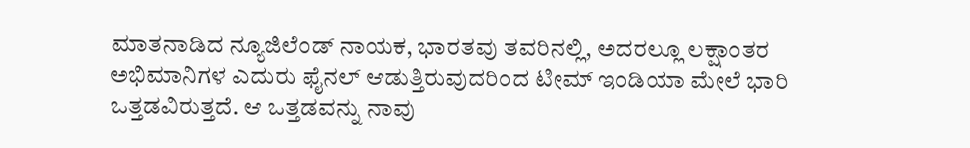ಮಾತನಾಡಿದ ನ್ಯೂಜಿಲೆಂಡ್ ನಾಯಕ, ಭಾರತವು ತವರಿನಲ್ಲಿ, ಅದರಲ್ಲೂ ಲಕ್ಷಾಂತರ ಅಭಿಮಾನಿಗಳ ಎದುರು ಫೈನಲ್ ಆಡುತ್ತಿರುವುದರಿಂದ ಟೀಮ್ ಇಂಡಿಯಾ ಮೇಲೆ ಭಾರಿ ಒತ್ತಡವಿರುತ್ತದೆ. ಆ ಒತ್ತಡವನ್ನು ನಾವು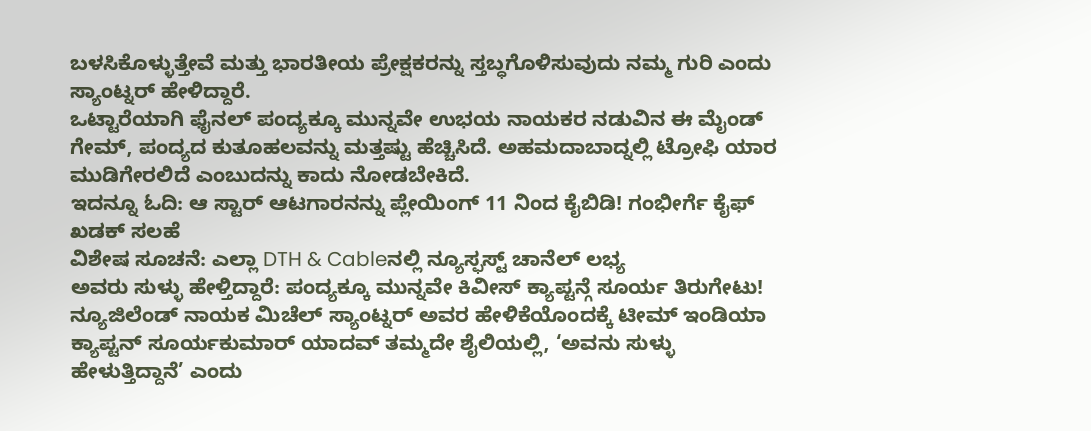ಬಳಸಿಕೊಳ್ಳುತ್ತೇವೆ ಮತ್ತು ಭಾರತೀಯ ಪ್ರೇಕ್ಷಕರನ್ನು ಸ್ತಬ್ಧಗೊಳಿಸುವುದು ನಮ್ಮ ಗುರಿ ಎಂದು ಸ್ಯಾಂಟ್ನರ್ ಹೇಳಿದ್ದಾರೆ.
ಒಟ್ಟಾರೆಯಾಗಿ ಫೈನಲ್ ಪಂದ್ಯಕ್ಕೂ ಮುನ್ನವೇ ಉಭಯ ನಾಯಕರ ನಡುವಿನ ಈ ಮೈಂಡ್ ಗೇಮ್, ಪಂದ್ಯದ ಕುತೂಹಲವನ್ನು ಮತ್ತಷ್ಟು ಹೆಚ್ಚಿಸಿದೆ. ಅಹಮದಾಬಾದ್ನಲ್ಲಿ ಟ್ರೋಫಿ ಯಾರ ಮುಡಿಗೇರಲಿದೆ ಎಂಬುದನ್ನು ಕಾದು ನೋಡಬೇಕಿದೆ.
ಇದನ್ನೂ ಓದಿ: ಆ ಸ್ಟಾರ್ ಆಟಗಾರನನ್ನು ಪ್ಲೇಯಿಂಗ್ 11 ನಿಂದ ಕೈಬಿಡಿ! ಗಂಭೀರ್ಗೆ ಕೈಫ್ ಖಡಕ್ ಸಲಹೆ
ವಿಶೇಷ ಸೂಚನೆ: ಎಲ್ಲಾ DTH & Cableನಲ್ಲಿ ನ್ಯೂಸ್ಫಸ್ಟ್ ಚಾನೆಲ್ ಲಭ್ಯ
ಅವರು ಸುಳ್ಳು ಹೇಳ್ತಿದ್ದಾರೆ: ಪಂದ್ಯಕ್ಕೂ ಮುನ್ನವೇ ಕಿವೀಸ್ ಕ್ಯಾಪ್ಟನ್ಗೆ ಸೂರ್ಯ ತಿರುಗೇಟು!
ನ್ಯೂಜಿಲೆಂಡ್ ನಾಯಕ ಮಿಚೆಲ್ ಸ್ಯಾಂಟ್ನರ್ ಅವರ ಹೇಳಿಕೆಯೊಂದಕ್ಕೆ ಟೀಮ್ ಇಂಡಿಯಾ ಕ್ಯಾಪ್ಟನ್ ಸೂರ್ಯಕುಮಾರ್ ಯಾದವ್ ತಮ್ಮದೇ ಶೈಲಿಯಲ್ಲಿ, ‘ಅವನು ಸುಳ್ಳು ಹೇಳುತ್ತಿದ್ದಾನೆ’ ಎಂದು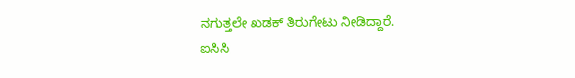ನಗುತ್ತಲೇ ಖಡಕ್ ತಿರುಗೇಟು ನೀಡಿದ್ದಾರೆ.
ಐಸಿಸಿ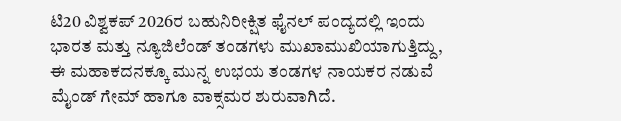ಟಿ20 ವಿಶ್ವಕಪ್ 2026ರ ಬಹುನಿರೀಕ್ಷಿತ ಫೈನಲ್ ಪಂದ್ಯದಲ್ಲಿ ಇಂದು ಭಾರತ ಮತ್ತು ನ್ಯೂಜಿಲೆಂಡ್ ತಂಡಗಳು ಮುಖಾಮುಖಿಯಾಗುತ್ತಿದ್ದು, ಈ ಮಹಾಕದನಕ್ಕೂ ಮುನ್ನ ಉಭಯ ತಂಡಗಳ ನಾಯಕರ ನಡುವೆ ಮೈಂಡ್ ಗೇಮ್ ಹಾಗೂ ವಾಕ್ಸಮರ ಶುರುವಾಗಿದೆ.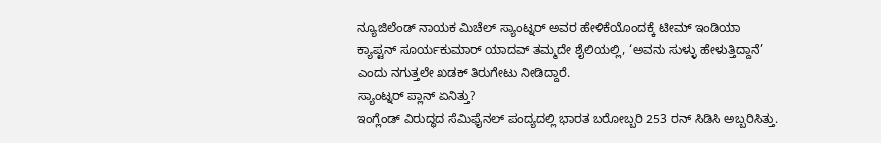ನ್ಯೂಜಿಲೆಂಡ್ ನಾಯಕ ಮಿಚೆಲ್ ಸ್ಯಾಂಟ್ನರ್ ಅವರ ಹೇಳಿಕೆಯೊಂದಕ್ಕೆ ಟೀಮ್ ಇಂಡಿಯಾ ಕ್ಯಾಪ್ಟನ್ ಸೂರ್ಯಕುಮಾರ್ ಯಾದವ್ ತಮ್ಮದೇ ಶೈಲಿಯಲ್ಲಿ, ‘ಅವನು ಸುಳ್ಳು ಹೇಳುತ್ತಿದ್ದಾನೆ’ ಎಂದು ನಗುತ್ತಲೇ ಖಡಕ್ ತಿರುಗೇಟು ನೀಡಿದ್ದಾರೆ.
ಸ್ಯಾಂಟ್ನರ್ ಪ್ಲಾನ್ ಏನಿತ್ತು?
ಇಂಗ್ಲೆಂಡ್ ವಿರುದ್ಧದ ಸೆಮಿಫೈನಲ್ ಪಂದ್ಯದಲ್ಲಿ ಭಾರತ ಬರೋಬ್ಬರಿ 253 ರನ್ ಸಿಡಿಸಿ ಅಬ್ಬರಿಸಿತ್ತು.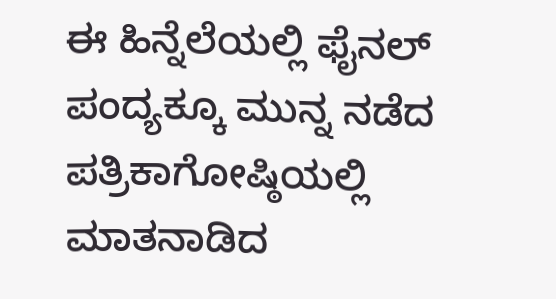ಈ ಹಿನ್ನೆಲೆಯಲ್ಲಿ ಫೈನಲ್ ಪಂದ್ಯಕ್ಕೂ ಮುನ್ನ ನಡೆದ ಪತ್ರಿಕಾಗೋಷ್ಠಿಯಲ್ಲಿ ಮಾತನಾಡಿದ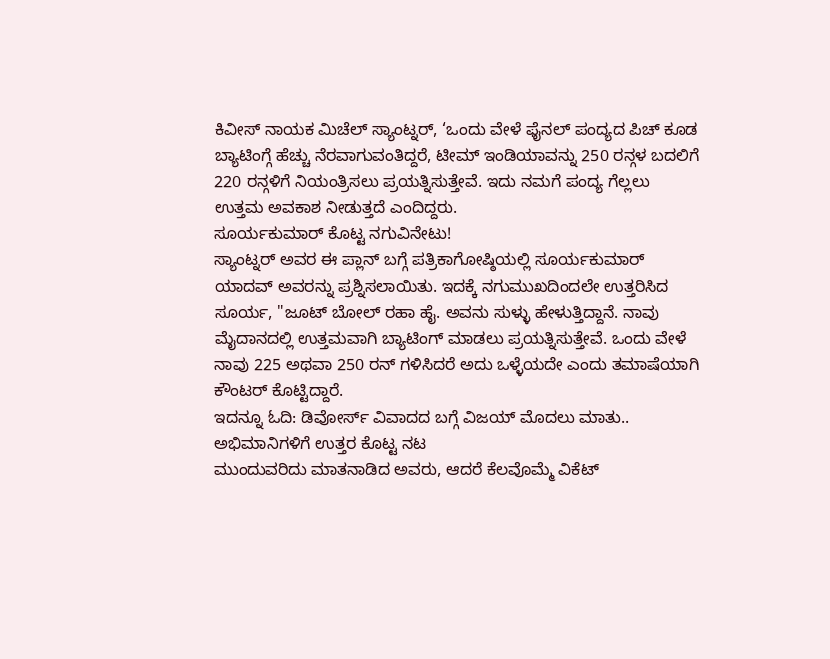ಕಿವೀಸ್ ನಾಯಕ ಮಿಚೆಲ್ ಸ್ಯಾಂಟ್ನರ್, ‘ಒಂದು ವೇಳೆ ಫೈನಲ್ ಪಂದ್ಯದ ಪಿಚ್ ಕೂಡ ಬ್ಯಾಟಿಂಗ್ಗೆ ಹೆಚ್ಚು ನೆರವಾಗುವಂತಿದ್ದರೆ, ಟೀಮ್ ಇಂಡಿಯಾವನ್ನು 250 ರನ್ಗಳ ಬದಲಿಗೆ 220 ರನ್ಗಳಿಗೆ ನಿಯಂತ್ರಿಸಲು ಪ್ರಯತ್ನಿಸುತ್ತೇವೆ. ಇದು ನಮಗೆ ಪಂದ್ಯ ಗೆಲ್ಲಲು ಉತ್ತಮ ಅವಕಾಶ ನೀಡುತ್ತದೆ ಎಂದಿದ್ದರು.
ಸೂರ್ಯಕುಮಾರ್ ಕೊಟ್ಟ ನಗುವಿನೇಟು!
ಸ್ಯಾಂಟ್ನರ್ ಅವರ ಈ ಪ್ಲಾನ್ ಬಗ್ಗೆ ಪತ್ರಿಕಾಗೋಷ್ಠಿಯಲ್ಲಿ ಸೂರ್ಯಕುಮಾರ್ ಯಾದವ್ ಅವರನ್ನು ಪ್ರಶ್ನಿಸಲಾಯಿತು. ಇದಕ್ಕೆ ನಗುಮುಖದಿಂದಲೇ ಉತ್ತರಿಸಿದ ಸೂರ್ಯ, "ಜೂಟ್ ಬೋಲ್ ರಹಾ ಹೈ. ಅವನು ಸುಳ್ಳು ಹೇಳುತ್ತಿದ್ದಾನೆ. ನಾವು ಮೈದಾನದಲ್ಲಿ ಉತ್ತಮವಾಗಿ ಬ್ಯಾಟಿಂಗ್ ಮಾಡಲು ಪ್ರಯತ್ನಿಸುತ್ತೇವೆ. ಒಂದು ವೇಳೆ ನಾವು 225 ಅಥವಾ 250 ರನ್ ಗಳಿಸಿದರೆ ಅದು ಒಳ್ಳೆಯದೇ ಎಂದು ತಮಾಷೆಯಾಗಿ ಕೌಂಟರ್ ಕೊಟ್ಟಿದ್ದಾರೆ.
ಇದನ್ನೂ ಓದಿ: ಡಿವೋರ್ಸ್ ವಿವಾದದ ಬಗ್ಗೆ ವಿಜಯ್ ಮೊದಲು ಮಾತು.. ಅಭಿಮಾನಿಗಳಿಗೆ ಉತ್ತರ ಕೊಟ್ಟ ನಟ
ಮುಂದುವರಿದು ಮಾತನಾಡಿದ ಅವರು, ಆದರೆ ಕೆಲವೊಮ್ಮೆ ವಿಕೆಟ್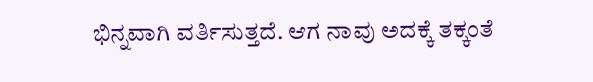ಭಿನ್ನವಾಗಿ ವರ್ತಿಸುತ್ತದೆ. ಆಗ ನಾವು ಅದಕ್ಕೆ ತಕ್ಕಂತೆ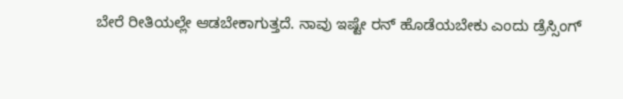ಬೇರೆ ರೀತಿಯಲ್ಲೇ ಆಡಬೇಕಾಗುತ್ತದೆ. ನಾವು ಇಷ್ಟೇ ರನ್ ಹೊಡೆಯಬೇಕು ಎಂದು ಡ್ರೆಸ್ಸಿಂಗ್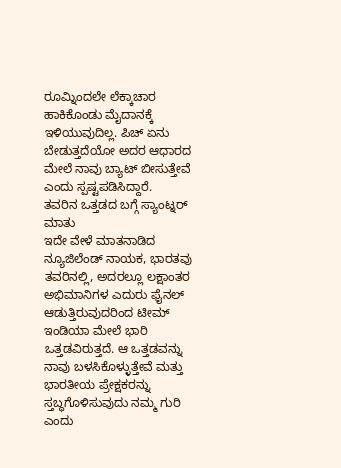ರೂಮ್ನಿಂದಲೇ ಲೆಕ್ಕಾಚಾರ ಹಾಕಿಕೊಂಡು ಮೈದಾನಕ್ಕೆ ಇಳಿಯುವುದಿಲ್ಲ. ಪಿಚ್ ಏನು ಬೇಡುತ್ತದೆಯೋ ಅದರ ಆಧಾರದ ಮೇಲೆ ನಾವು ಬ್ಯಾಟ್ ಬೀಸುತ್ತೇವೆ ಎಂದು ಸ್ಪಷ್ಟಪಡಿಸಿದ್ದಾರೆ.
ತವರಿನ ಒತ್ತಡದ ಬಗ್ಗೆ ಸ್ಯಾಂಟ್ನರ್ ಮಾತು
ಇದೇ ವೇಳೆ ಮಾತನಾಡಿದ ನ್ಯೂಜಿಲೆಂಡ್ ನಾಯಕ, ಭಾರತವು ತವರಿನಲ್ಲಿ, ಅದರಲ್ಲೂ ಲಕ್ಷಾಂತರ ಅಭಿಮಾನಿಗಳ ಎದುರು ಫೈನಲ್ ಆಡುತ್ತಿರುವುದರಿಂದ ಟೀಮ್ ಇಂಡಿಯಾ ಮೇಲೆ ಭಾರಿ ಒತ್ತಡವಿರುತ್ತದೆ. ಆ ಒತ್ತಡವನ್ನು ನಾವು ಬಳಸಿಕೊಳ್ಳುತ್ತೇವೆ ಮತ್ತು ಭಾರತೀಯ ಪ್ರೇಕ್ಷಕರನ್ನು ಸ್ತಬ್ಧಗೊಳಿಸುವುದು ನಮ್ಮ ಗುರಿ ಎಂದು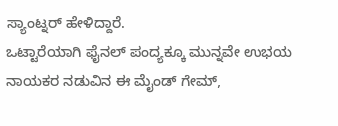ಸ್ಯಾಂಟ್ನರ್ ಹೇಳಿದ್ದಾರೆ.
ಒಟ್ಟಾರೆಯಾಗಿ ಫೈನಲ್ ಪಂದ್ಯಕ್ಕೂ ಮುನ್ನವೇ ಉಭಯ ನಾಯಕರ ನಡುವಿನ ಈ ಮೈಂಡ್ ಗೇಮ್,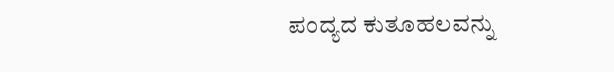ಪಂದ್ಯದ ಕುತೂಹಲವನ್ನು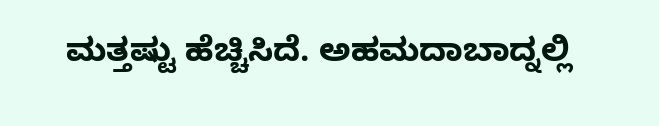ಮತ್ತಷ್ಟು ಹೆಚ್ಚಿಸಿದೆ. ಅಹಮದಾಬಾದ್ನಲ್ಲಿ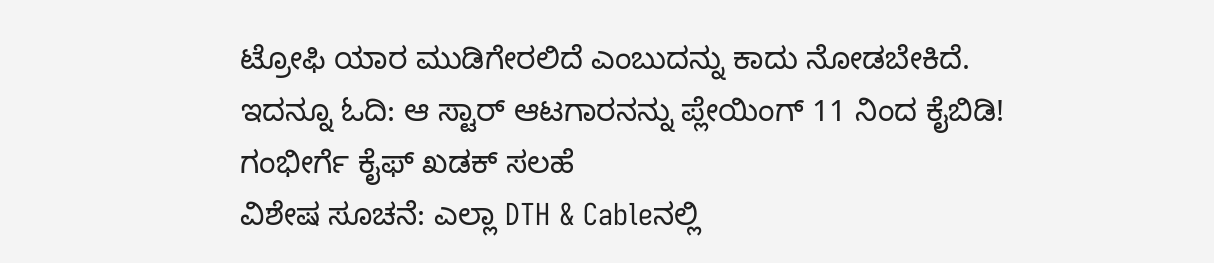ಟ್ರೋಫಿ ಯಾರ ಮುಡಿಗೇರಲಿದೆ ಎಂಬುದನ್ನು ಕಾದು ನೋಡಬೇಕಿದೆ.
ಇದನ್ನೂ ಓದಿ: ಆ ಸ್ಟಾರ್ ಆಟಗಾರನನ್ನು ಪ್ಲೇಯಿಂಗ್ 11 ನಿಂದ ಕೈಬಿಡಿ! ಗಂಭೀರ್ಗೆ ಕೈಫ್ ಖಡಕ್ ಸಲಹೆ
ವಿಶೇಷ ಸೂಚನೆ: ಎಲ್ಲಾ DTH & Cableನಲ್ಲಿ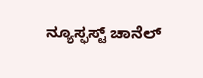ನ್ಯೂಸ್ಫಸ್ಟ್ ಚಾನೆಲ್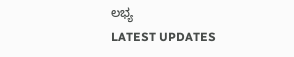ಲಭ್ಯ
LATEST UPDATES